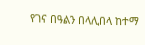የገና በዓልን በላሊበላ ከተማ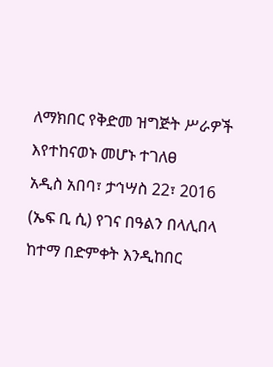ለማክበር የቅድመ ዝግጅት ሥራዎች እየተከናወኑ መሆኑ ተገለፀ
አዲስ አበባ፣ ታኅሣስ 22፣ 2016 (ኤፍ ቢ ሲ) የገና በዓልን በላሊበላ ከተማ በድምቀት እንዲከበር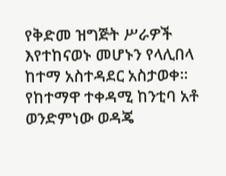የቅድመ ዝግጅት ሥራዎች እየተከናወኑ መሆኑን የላሊበላ ከተማ አስተዳደር አስታወቀ፡፡
የከተማዋ ተቀዳሚ ከንቲባ አቶ ወንድምነው ወዳጄ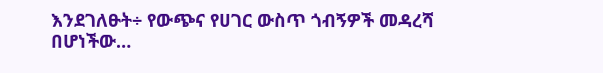እንደገለፁት÷ የውጭና የሀገር ውስጥ ጎብኝዎች መዳረሻ በሆነችው…